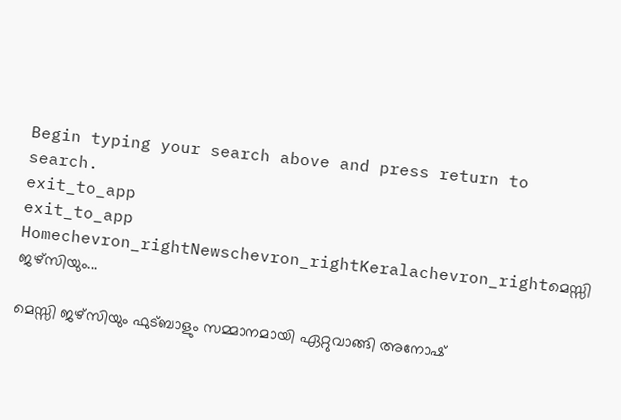Begin typing your search above and press return to search.
exit_to_app
exit_to_app
Homechevron_rightNewschevron_rightKeralachevron_rightമെസ്സി ജഴ്സിയും...

മെസ്സി ജഴ്സിയും ഫുട്ബാളും സമ്മാനമായി ഏറ്റുവാങ്ങി അനോഷ്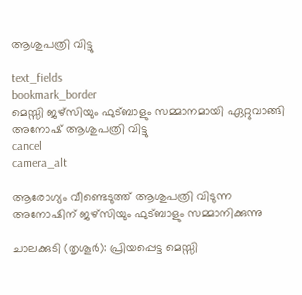ആശുപത്രി വിട്ടു

text_fields
bookmark_border
മെസ്സി ജഴ്സിയും ഫുട്ബാളും സമ്മാനമായി ഏറ്റുവാങ്ങി അനോഷ് ആശുപത്രി വിട്ടു
cancel
camera_alt

ആരോഗ്യം വീണ്ടെടുത്ത് ആശുപത്രി വിടുന്ന അനോഷിന് ജഴ്സിയും ഫുട്ബാളും സമ്മാനിക്കുന്നു

ചാലക്കുടി (തൃശൂർ): പ്രിയപ്പെട്ട മെസ്സി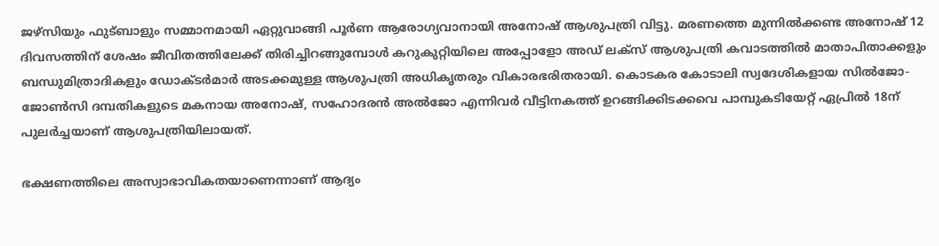ജഴ്‌സിയും ഫുട്ബാളും സമ്മാനമായി ഏറ്റുവാങ്ങി പൂർണ ആരോഗ്യവാനായി അനോഷ് ആശുപത്രി വിട്ടു. മരണത്തെ മുന്നിൽക്കണ്ട അനോഷ് 12 ദിവസത്തിന് ശേഷം ജീവിതത്തിലേക്ക് തിരിച്ചിറങ്ങുമ്പോൾ കറുകുറ്റിയിലെ അപ്പോളോ അഡ് ലക്സ് ആശുപത്രി കവാടത്തിൽ മാതാപിതാക്കളും ബന്ധുമിത്രാദികളും ഡോക്ടർമാർ അടക്കമുള്ള ആശുപത്രി അധികൃതരും വികാരഭരിതരായി. കൊടകര കോടാലി സ്വദേശികളായ സിൽജോ-ജോൺസി ദമ്പതികളുടെ മകനായ അനോഷ്, സഹോദരൻ അൽജോ എന്നിവർ വീട്ടിനകത്ത് ഉറങ്ങിക്കിടക്കവെ പാമ്പുകടിയേറ്റ് ഏപ്രിൽ 18ന് പുലർച്ചയാണ് ആശുപത്രിയിലായത്.

ഭക്ഷണത്തിലെ അസ്വാഭാവികതയാണെന്നാണ് ആദ്യം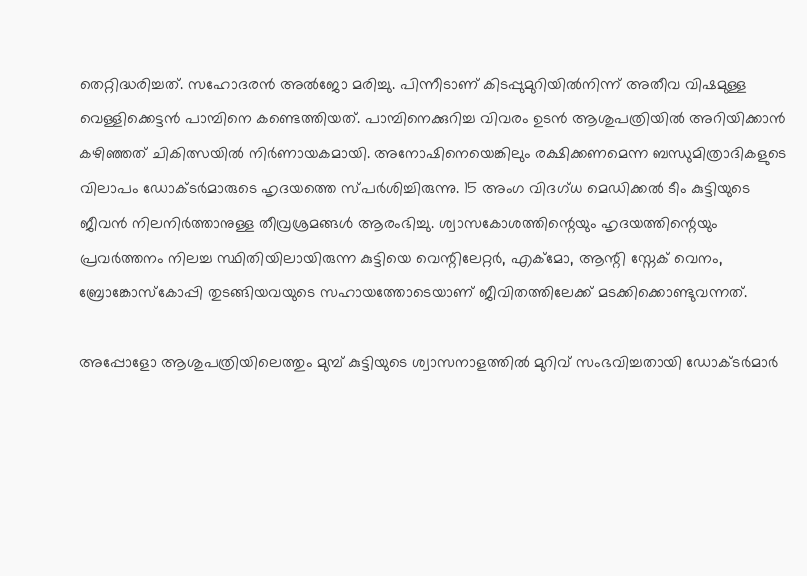തെറ്റിദ്ധരിച്ചത്. സഹോദരൻ അൽജോ മരിച്ചു. പിന്നീടാണ് കിടപ്പുമുറിയിൽനിന്ന് അതീവ വിഷമുള്ള വെള്ളിക്കെട്ടൻ പാമ്പിനെ കണ്ടെത്തിയത്. പാമ്പിനെക്കുറിച്ച വിവരം ഉടൻ ആശുപത്രിയിൽ അറിയിക്കാൻ കഴിഞ്ഞത് ചികിത്സയിൽ നിർണായകമായി. അനോഷിനെയെങ്കിലും രക്ഷിക്കണമെന്ന ബന്ധുമിത്രാദികളുടെ വിലാപം ഡോക്ടർമാരുടെ ഹൃദയത്തെ സ്പർശിച്ചിരുന്നു. 15 അംഗ വിദഗ്ധ മെഡിക്കൽ ടീം കുട്ടിയുടെ ജീവൻ നിലനിർത്താനുള്ള തീവ്രശ്രമങ്ങൾ ആരംഭിച്ചു. ശ്വാസകോശത്തിന്റെയും ഹൃദയത്തിന്റെയും പ്രവർത്തനം നിലച്ച സ്ഥിതിയിലായിരുന്ന കുട്ടിയെ വെന്റിലേറ്റർ, എക്മോ, ആന്റി സ്നേക് വെനം, ബ്രോങ്കോസ്കോപ്പി തുടങ്ങിയവയുടെ സഹായത്തോടെയാണ് ജീവിതത്തിലേക്ക് മടക്കിക്കൊണ്ടുവന്നത്.

അപ്പോളോ ആശുപത്രിയിലെത്തും മുമ്പ് കുട്ടിയുടെ ശ്വാസനാളത്തിൽ മുറിവ് സംഭവിച്ചതായി ഡോക്ടർമാർ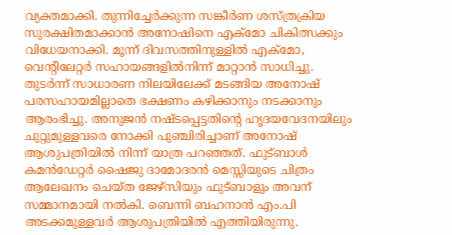വ്യക്തമാക്കി. തുന്നിച്ചേർക്കുന്ന സങ്കീർണ ശസ്ത്രക്രിയ സുരക്ഷിതമാക്കാൻ അനോഷിനെ എക്മോ ചികിത്സക്കും വിധേയനാക്കി. മൂന്ന് ദിവസത്തിനുള്ളിൽ എക്മോ, വെന്റിലേറ്റർ സഹായങ്ങളിൽനിന്ന് മാറ്റാൻ സാധിച്ചു. തുടർന്ന് സാധാരണ നിലയിലേക്ക് മടങ്ങിയ അനോഷ് പരസഹായമില്ലാതെ ഭക്ഷണം കഴിക്കാനും നടക്കാനും ആരംഭിച്ചു. അനുജൻ നഷ്ടപ്പെട്ടതിന്‍റെ ഹൃദയവേദനയിലും ചുറ്റുമുള്ളവരെ നോക്കി പുഞ്ചിരിച്ചാണ് അനോഷ് ആശുപത്രിയിൽ നിന്ന് യാത്ര പറഞ്ഞത്. ഫുട്ബാൾ കമൻഡേറ്റർ ഷൈജു ദാമോദരൻ മെസ്സിയുടെ ചിത്രം ആലേഖനം ചെയ്ത ജേഴ്‌സിയും ഫുട്ബാളും അവന് സമ്മാനമായി നൽകി. ബെന്നി ബഹനാൻ എം.പി അടക്കമുള്ളവർ ആശുപത്രിയിൽ എത്തിയിരുന്നു.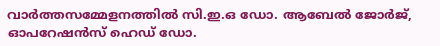വാർത്തസമ്മേളനത്തിൽ സി.ഇ.ഒ ഡോ. ആബേൽ ജോർജ്, ഓപറേഷൻസ് ഹെഡ് ഡോ.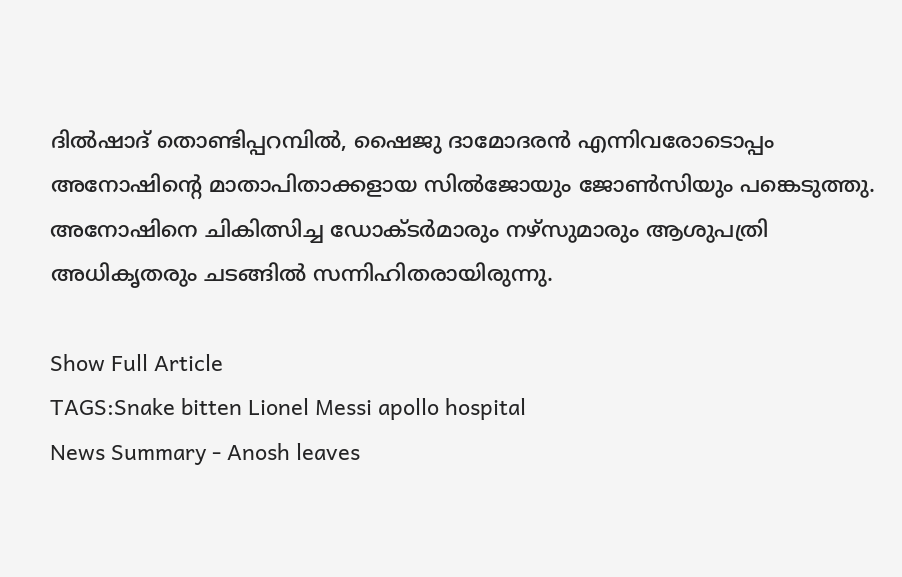ദിൽഷാദ് തൊണ്ടിപ്പറമ്പിൽ, ഷൈജു ദാമോദരൻ എന്നിവരോടൊപ്പം അനോഷിന്റെ മാതാപിതാക്കളായ സിൽജോയും ജോൺസിയും പങ്കെടുത്തു. അനോഷിനെ ചികിത്സിച്ച ഡോക്ടർമാരും നഴ്സുമാരും ആശുപത്രി അധികൃതരും ചടങ്ങിൽ സന്നിഹിതരായിരുന്നു.

Show Full Article
TAGS:Snake bitten Lionel Messi apollo hospital
News Summary - Anosh leaves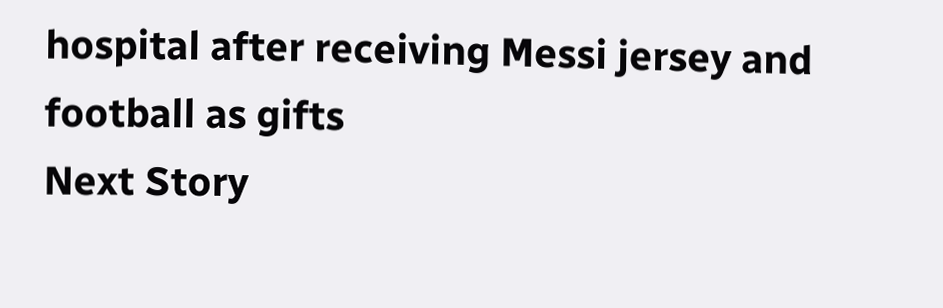hospital after receiving Messi jersey and football as gifts
Next Story